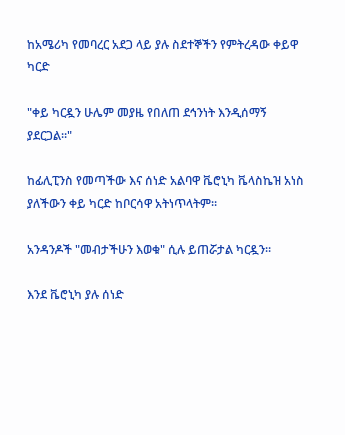ከአሜሪካ የመባረር አደጋ ላይ ያሉ ስደተኞችን የምትረዳው ቀይዋ ካርድ

"ቀይ ካርዷን ሁሌም መያዜ የበለጠ ደኅንነት እንዲሰማኝ ያደርጋል።"

ከፊሊፒንስ የመጣችው እና ሰነድ አልባዋ ቬሮኒካ ቬላስኬዝ አነስ ያለችውን ቀይ ካርድ ከቦርሳዋ አትነጥላትም።

አንዳንዶች "መብታችሁን እወቁ" ሲሉ ይጠሯታል ካርዷን።

እንደ ቬሮኒካ ያሉ ሰነድ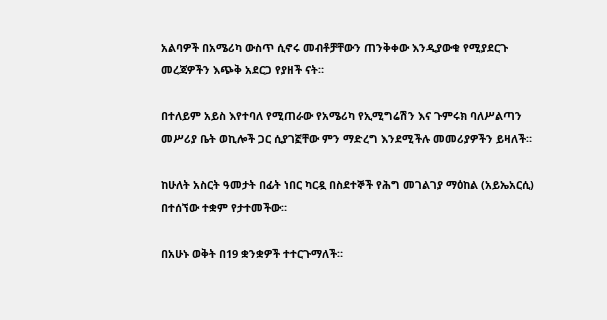አልባዎች በአሜሪካ ውስጥ ሲኖሩ መብቶቻቸውን ጠንቅቀው እንዲያውቁ የሚያደርጉ መረጃዎችን እጭቅ አደርጋ የያዘች ናት።

በተለይም አይስ እየተባለ የሚጠራው የአሜሪካ የኢሚግሬሽን እና ጉምሩክ ባለሥልጣን መሥሪያ ቤት ወኪሎች ጋር ሲያገኟቸው ምን ማድረግ እንደሚችሉ መመሪያዎችን ይዛለች።

ከሁለት አስርት ዓመታት በፊት ነበር ካርዷ በስደተኞች የሕግ መገልገያ ማዕከል (አይኤአርሲ) በተሰኘው ተቋም የታተመችው።

በአሁኑ ወቅት በ19 ቋንቋዎች ተተርጉማለች።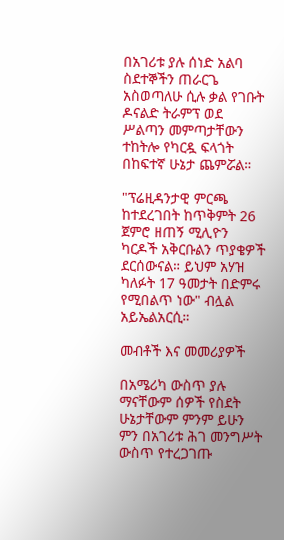በአገሪቱ ያሉ ሰነድ አልባ ስደተኞችን ጠራርጌ አስወጣለሁ ሲሉ ቃል የገቡት ዶናልድ ትራምፕ ወደ ሥልጣን መምጣታቸውን ተከትሎ የካርዷ ፍላጎት በከፍተኛ ሁኔታ ጨምሯል።

"ፕሬዚዳንታዊ ምርጫ ከተደረገበት ከጥቅምት 26 ጀምሮ ዘጠኝ ሚሊዮን ካርዶች አቅርቡልን ጥያቄዎች ደርሰውናል። ይህም አሃዝ ካለፉት 17 ዓመታት በድምሩ የሚበልጥ ነው" ብሏል አይኤልአርሲ።

መብቶች እና መመሪያዎች

በአሜሪካ ውስጥ ያሉ ማናቸውም ሰዎች የስደት ሁኔታቸውም ምንም ይሁን ምን በአገሪቱ ሕገ መንግሥት ውስጥ የተረጋገጡ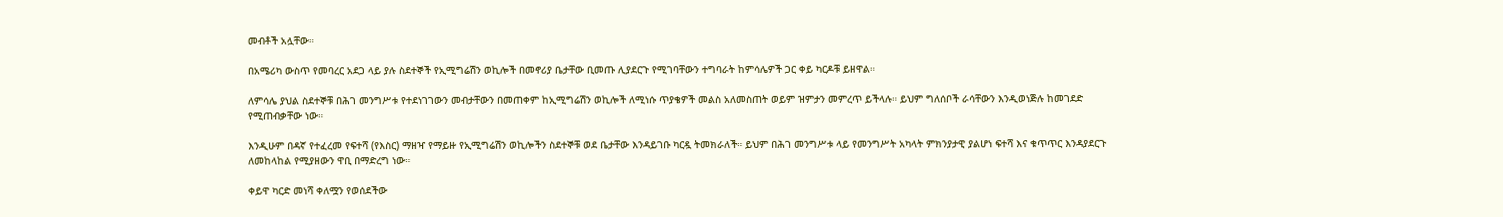መብቶች አሏቸው።

በአሜሪካ ውስጥ የመባረር አደጋ ላይ ያሉ ስደተኞች የኢሚግሬሽን ወኪሎች በመኖሪያ ቤታቸው ቢመጡ ሊያደርጉ የሚገባቸውን ተግባራት ከምሳሌዎች ጋር ቀይ ካርዶቹ ይዘዋል።

ለምሳሌ ያህል ስደተኞቹ በሕገ መንግሥቱ የተደነገገውን መብታቸውን በመጠቀም ከኢሚግሬሽን ወኪሎች ለሚነሱ ጥያቄዎች መልስ አለመስጠት ወይም ዝምታን መምረጥ ይችላሉ። ይህም ግለሰቦች ራሳቸውን እንዲወነጅሉ ከመገደድ የሚጠብቃቸው ነው።

እንዲሁም በዳኛ የተፈረመ የፍተሻ (የእስር) ማዘዣ የማይዙ የኢሚግሬሽን ወኪሎችን ስደተኞቹ ወደ ቤታቸው እንዳይገቡ ካርዷ ትመክራለች። ይህም በሕገ መንግሥቱ ላይ የመንግሥት አካላት ምክንያታዊ ያልሆነ ፍተሻ እና ቁጥጥር እንዳያደርጉ ለመከላከል የሚያዘውን ዋቢ በማድረግ ነው።

ቀይዋ ካርድ መነሻ ቀለሟን የወሰደችው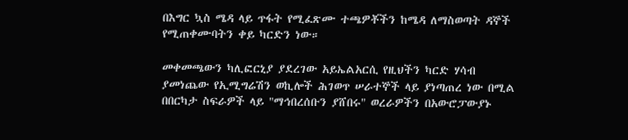በእግር ኳስ ሜዳ ላይ ጥፋት የሚፈጽሙ ተጫዎቾችን ከሜዳ ለማስወጣት ዳኞች የሚጠቀሙባትን ቀይ ካርድን ነው።

መቀመጫውን ካሊፎርኒያ ያደረገው አይኤልአርሲ የዚህችን ካርድ ሃሳብ ያመነጨው የኢሚግሬሽን ወኪሎች ሕገወጥ ሠራተኞች ላይ ያነጣጠረ ነው በሚል በበርካታ ስፍራዎች ላይ "ማኅበረሰቡን ያሸበሩ" ወረራዎችን በአውሮፓውያኑ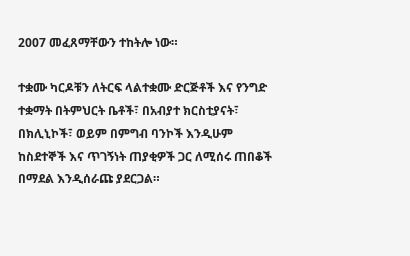2007 መፈጸማቸውን ተከትሎ ነው።

ተቋሙ ካርዶቹን ለትርፍ ላልተቋሙ ድርጅቶች እና የንግድ ተቋማት በትምህርት ቤቶች፣ በአብያተ ክርስቲያናት፣ በክሊኒኮች፣ ወይም በምግብ ባንኮች እንዲሁም ከስደተኞች እና ጥገኝነት ጠያቂዎች ጋር ለሚሰሩ ጠበቆች በማደል እንዲሰራጩ ያደርጋል።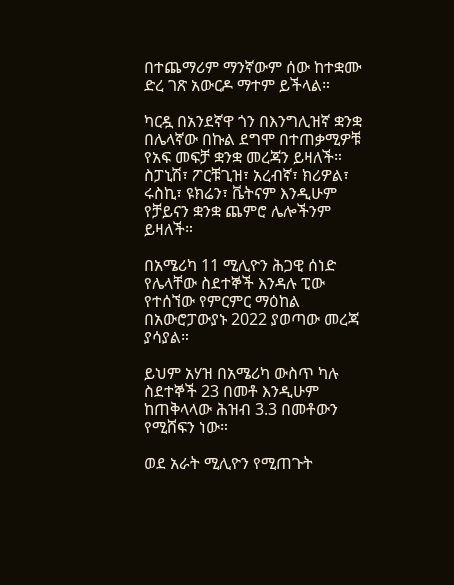በተጨማሪም ማንኛውም ሰው ከተቋሙ ድረ ገጽ አውርዶ ማተም ይችላል።

ካርዷ በአንደኛዋ ጎን በእንግሊዝኛ ቋንቋ በሌላኛው በኩል ደግሞ በተጠቃሚዎቹ የአፍ መፍቻ ቋንቋ መረጃን ይዛለች። ስፓኒሽ፣ ፖርቹጊዝ፣ አረብኛ፣ ክሪዎል፣ ሩስኪ፣ ዩክሬን፣ ቬትናም እንዲሁም የቻይናን ቋንቋ ጨምሮ ሌሎችንም ይዛለች።

በአሜሪካ 11 ሚሊዮን ሕጋዊ ሰነድ የሌላቸው ስደተኞች እንዳሉ ፒው የተሰኘው የምርምር ማዕከል በአውሮፓውያኑ 2022 ያወጣው መረጃ ያሳያል።

ይህም አሃዝ በአሜሪካ ውስጥ ካሉ ስደተኞች 23 በመቶ እንዲሁም ከጠቅላላው ሕዝብ 3.3 በመቶውን የሚሸፍን ነው።

ወደ አራት ሚሊዮን የሚጠጉት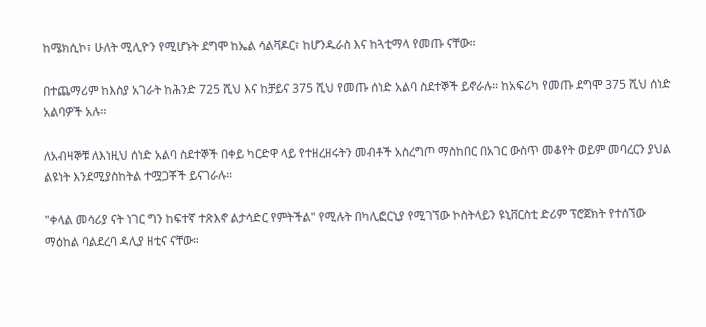ከሜክሲኮ፣ ሁለት ሚሊዮን የሚሆኑት ደግሞ ከኤል ሳልቫዶር፣ ከሆንዱራስ እና ከጓቲማላ የመጡ ናቸው።

በተጨማሪም ከእስያ አገራት ከሕንድ 725 ሺህ እና ከቻይና 375 ሺህ የመጡ ሰነድ አልባ ስደተኞች ይኖራሉ። ከአፍሪካ የመጡ ደግሞ 375 ሺህ ሰነድ አልባዎች አሉ።

ለአብዛኞቹ ለእነዚህ ሰነድ አልባ ስደተኞች በቀይ ካርድዋ ላይ የተዘረዘሩትን መብቶች አስረግጦ ማስከበር በአገር ውስጥ መቆየት ወይም መባረርን ያህል ልዩነት እንደሚያስከትል ተሟጋቾች ይናገራሉ።

"ቀላል መሳሪያ ናት ነገር ግን ከፍተኛ ተጽእኖ ልታሳድር የምትችል" የሚሉት በካሊፎርኒያ የሚገኘው ኮስትላይን ዩኒቨርስቲ ድሪም ፕሮጀክት የተሰኘው ማዕከል ባልደረባ ዳሊያ ዘቲና ናቸው።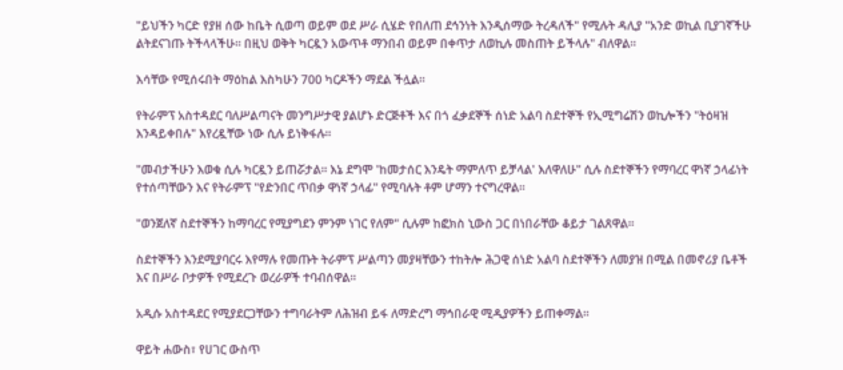"ይህችን ካርድ የያዘ ሰው ከቤት ሲወጣ ወይም ወደ ሥራ ሲሄድ የበለጠ ደኅንነት እንዲሰማው ትረዳለች" የሚሉት ዳሊያ "አንድ ወኪል ቢያገኛችሁ ልትደናገጡ ትችላላችሁ። በዚህ ወቅት ካርዷን አውጥቶ ማንበብ ወይም በቀጥታ ለወኪሉ መስጠት ይችላሉ" ብለዋል።

እሳቸው የሚሰሩበት ማዕከል እስካሁን 700 ካርዶችን ማደል ችሏል።

የትራምፕ አስተዳደር ባለሥልጣናት መንግሥታዊ ያልሆኑ ድርጅቶች እና በጎ ፈቃደኞች ሰነድ አልባ ስደተኞች የኢሚግሬሽን ወኪሎችን "ትዕዛዝ እንዳይቀበሉ" እየረዷቸው ነው ሲሉ ይነቅፋሉ።

"መብታችሁን እወቁ ሲሉ ካርዷን ይጠሯታል። እኔ ደግሞ 'ከመታሰር እንዴት ማምለጥ ይቻላል' እለዋለሁ" ሲሉ ስደተኞችን የማባረር ዋነኛ ኃላፊነት የተሰጣቸውን እና የትራምፕ "የድንበር ጥበቃ ዋነኛ ኃላፊ" የሚባሉት ቶም ሆማን ተናግረዋል።

"ወንጀለኛ ስደተኞችን ከማባረር የሚያግደን ምንም ነገር የለም" ሲሉም ከፎክስ ኒውስ ጋር በነበራቸው ቆይታ ገልጸዋል።

ስደተኞችን እንደሚያባርሩ እየማሉ የመጡት ትራምፕ ሥልጣን መያዛቸውን ተከትሎ ሕጋዊ ሰነድ አልባ ስደተኞችን ለመያዝ በሚል በመኖሪያ ቤቶች እና በሥራ ቦታዎች የሚደረጉ ወረራዎች ተባብሰዋል።

አዲሱ አስተዳደር የሚያደርጋቸውን ተግባራትም ለሕዝብ ይፋ ለማድረግ ማኅበራዊ ሚዲያዎችን ይጠቀማል።

ዋይት ሐውስ፣ የሀገር ውስጥ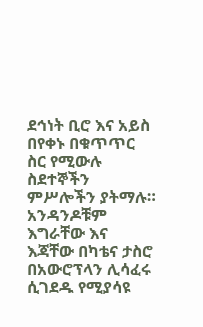ደኅነት ቢሮ እና አይስ በየቀኑ በቁጥጥር ስር የሚውሉ ስደተኞችን ምሥሎችን ያትማሉ። አንዳንዶቹም እግራቸው እና እጃቸው በካቴና ታስሮ በአውሮፕላን ሊሳፈሩ ሲገደዱ የሚያሳዩ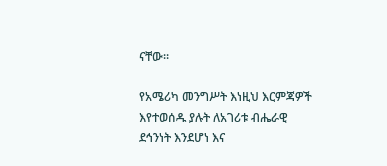ናቸው።

የአሜሪካ መንግሥት እነዚህ እርምጃዎች እየተወሰዱ ያሉት ለአገሪቱ ብሔራዊ ደኅንነት እንደሆነ እና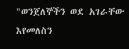"ወንጀለኞችን ወደ አገራቸው እየመለስን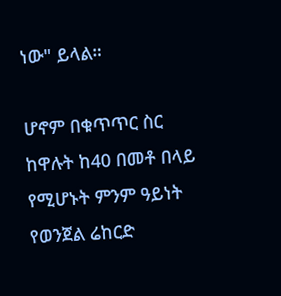ነው" ይላል።

ሆኖም በቁጥጥር ስር ከዋሉት ከ40 በመቶ በላይ የሚሆኑት ምንም ዓይነት የወንጀል ሬከርድ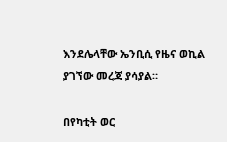እንደሌላቸው ኤንቢሲ የዜና ወኪል ያገኘው መረጃ ያሳያል።

በየካቲት ወር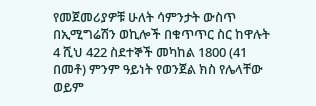የመጀመሪያዎቹ ሁለት ሳምንታት ውስጥ በኢሚግሬሽን ወኪሎች በቁጥጥር ስር ከዋሉት 4 ሺህ 422 ስደተኞች መካከል 1800 (41 በመቶ) ምንም ዓይነት የወንጀል ክስ የሌላቸው ወይም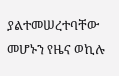ያልተመሠረተባቸው መሆኑን የዜና ወኪሉ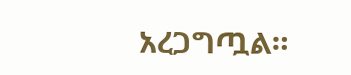አረጋግጧል።